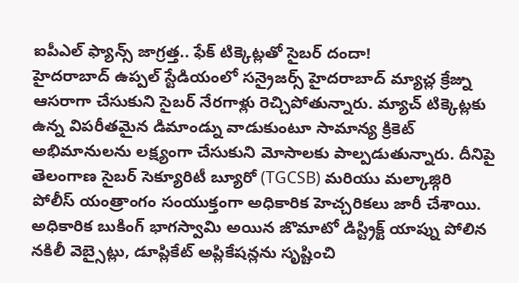ఐపీఎల్ ఫ్యాన్స్ జాగ్రత్త.. ఫేక్ టిక్కెట్లతో సైబర్ దందా!
హైదరాబాద్ ఉప్పల్ స్టేడియంలో సన్రైజర్స్ హైదరాబాద్ మ్యాచ్ల క్రేజ్ను ఆసరాగా చేసుకుని సైబర్ నేరగాళ్లు రెచ్చిపోతున్నారు. మ్యాచ్ టిక్కెట్లకు ఉన్న విపరీతమైన డిమాండ్ను వాడుకుంటూ సామాన్య క్రికెట్ అభిమానులను లక్ష్యంగా చేసుకుని మోసాలకు పాల్పడుతున్నారు. దీనిపై తెలంగాణ సైబర్ సెక్యూరిటీ బ్యూరో (TGCSB) మరియు మల్కాజ్గిరి పోలీస్ యంత్రాంగం సంయుక్తంగా అధికారిక హెచ్చరికలు జారీ చేశాయి.
అధికారిక బుకింగ్ భాగస్వామి అయిన జొమాటో డిస్ట్రిక్ట్ యాప్ను పోలిన నకిలీ వెబ్సైట్లు, డూప్లికేట్ అప్లికేషన్లను సృష్టించి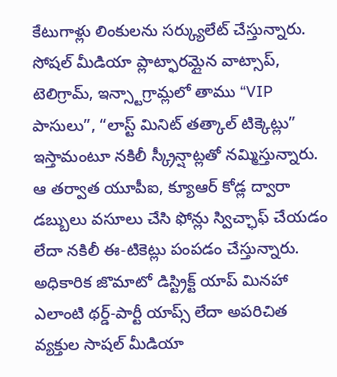కేటుగాళ్లు లింకులను సర్క్యులేట్ చేస్తున్నారు. సోషల్ మీడియా ప్లాట్ఫారమ్లైన వాట్సాప్, టెలిగ్రామ్, ఇన్స్టాగ్రామ్లలో తాము “VIP పాసులు”, “లాస్ట్ మినిట్ తత్కాల్ టిక్కెట్లు” ఇస్తామంటూ నకిలీ స్క్రీన్షాట్లతో నమ్మిస్తున్నారు. ఆ తర్వాత యూపీఐ, క్యూఆర్ కోడ్ల ద్వారా డబ్బులు వసూలు చేసి ఫోన్లు స్విచ్ఛాఫ్ చేయడం లేదా నకిలీ ఈ-టికెట్లు పంపడం చేస్తున్నారు.
అధికారిక జొమాటో డిస్ట్రిక్ట్ యాప్ మినహా ఎలాంటి థర్డ్-పార్టీ యాప్స్ లేదా అపరిచిత వ్యక్తుల సాషల్ మీడియా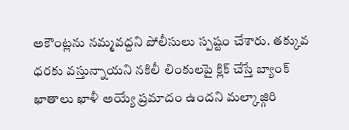అకౌంట్లను నమ్మవద్దని పోలీసులు స్పష్టం చేశారు. తక్కువ ధరకు వస్తున్నాయని నకిలీ లింకులపై క్లిక్ చేస్తే బ్యాంక్ ఖాతాలు ఖాళీ అయ్యే ప్రమాదం ఉందని మల్కాజ్గిరి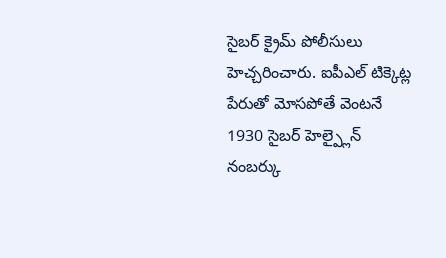సైబర్ క్రైమ్ పోలీసులు హెచ్చరించారు. ఐపీఎల్ టిక్కెట్ల పేరుతో మోసపోతే వెంటనే 1930 సైబర్ హెల్ప్లైన్ నంబర్కు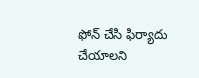ఫోన్ చేసి ఫిర్యాదు చేయాలని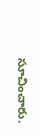సూచించారు.